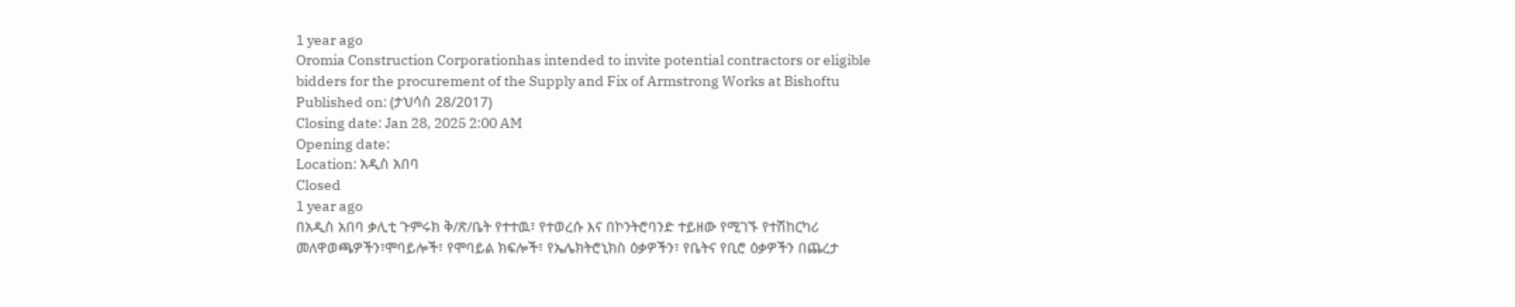1 year ago
Oromia Construction Corporationhas intended to invite potential contractors or eligible bidders for the procurement of the Supply and Fix of Armstrong Works at Bishoftu
Published on: (ታህሳስ 28/2017)
Closing date: Jan 28, 2025 2:00 AM
Opening date:
Location: አዲስ አበባ
Closed
1 year ago
በአዲስ አበባ ቃሊቲ ጉምሩክ ቅ/ጽ/ቤት የተተዉ፣ የተወረሱ እና በኮንትሮባንድ ተይዘው የሚገኙ የተሽከርካሪ መለዋወጫዎችን፣ሞባይሎች፣ የሞባይል ክፍሎች፣ የኤሌክትሮኒክስ ዕቃዎችን፣ የቤትና የቢሮ ዕቃዎችን በጨረታ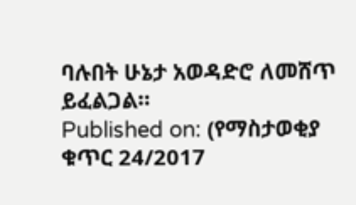ባሉበት ሁኔታ አወዳድሮ ለመሸጥ ይፈልጋል።
Published on: (የማስታወቂያ ቁጥር 24/2017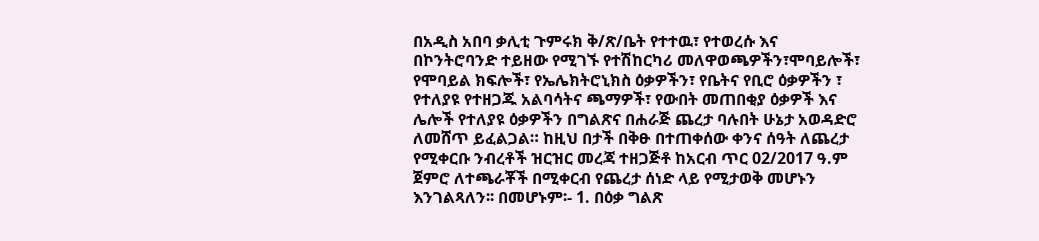በአዲስ አበባ ቃሊቲ ጉምሩክ ቅ/ጽ/ቤት የተተዉ፣ የተወረሱ እና በኮንትሮባንድ ተይዘው የሚገኙ የተሽከርካሪ መለዋወጫዎችን፣ሞባይሎች፣ የሞባይል ክፍሎች፣ የኤሌክትሮኒክስ ዕቃዎችን፣ የቤትና የቢሮ ዕቃዎችን ፣ የተለያዩ የተዘጋጁ አልባሳትና ጫማዎች፣ የውበት መጠበቂያ ዕቃዎች እና ሌሎች የተለያዩ ዕቃዎችን በግልጽና በሐራጅ ጨረታ ባሉበት ሁኔታ አወዳድሮ ለመሸጥ ይፈልጋል። ከዚህ በታች በቅፁ በተጠቀሰው ቀንና ሰዓት ለጨረታ የሚቀርቡ ንብረቶች ዝርዝር መረጃ ተዘጋጅቶ ከአርብ ጥር 02/2017 ዓ.ም ጀምሮ ለተጫራቾች በሚቀርብ የጨረታ ሰነድ ላይ የሚታወቅ መሆኑን እንገልጻለን፡፡ በመሆኑም፡- 1. በዕቃ ግልጽ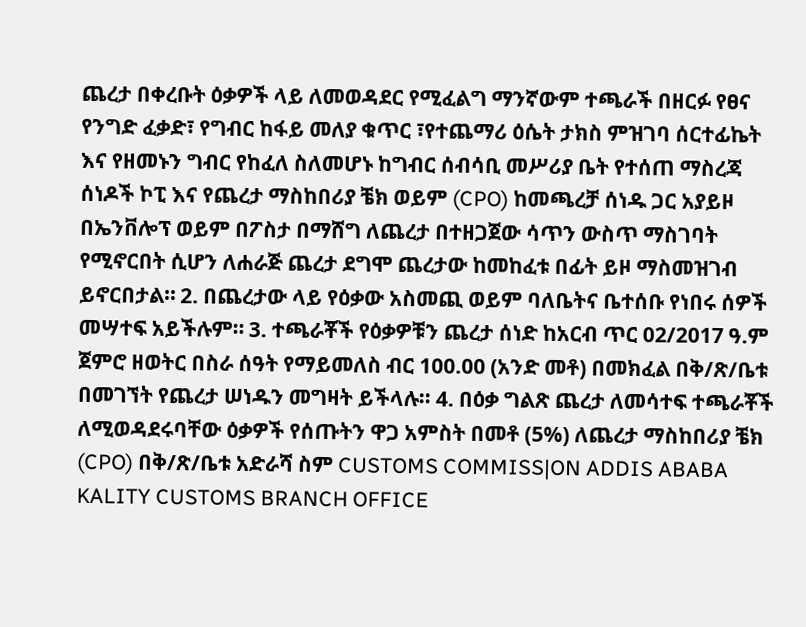ጨረታ በቀረቡት ዕቃዎች ላይ ለመወዳደር የሚፈልግ ማንኛውም ተጫራች በዘርፉ የፀና የንግድ ፈቃድ፣ የግብር ከፋይ መለያ ቁጥር ፣የተጨማሪ ዕሴት ታክስ ምዝገባ ሰርተፊኬት እና የዘመኑን ግብር የከፈለ ስለመሆኑ ከግብር ሰብሳቢ መሥሪያ ቤት የተሰጠ ማስረጃ ሰነዶች ኮፒ እና የጨረታ ማስከበሪያ ቼክ ወይም (CPO) ከመጫረቻ ሰነዱ ጋር አያይዞ በኤንቨሎፕ ወይም በፖስታ በማሸግ ለጨረታ በተዘጋጀው ሳጥን ውስጥ ማስገባት የሚኖርበት ሲሆን ለሐራጅ ጨረታ ደግሞ ጨረታው ከመከፈቱ በፊት ይዞ ማስመዝገብ ይኖርበታል። 2. በጨረታው ላይ የዕቃው አስመጪ ወይም ባለቤትና ቤተሰቡ የነበሩ ሰዎች መሣተፍ አይችሉም። 3. ተጫራቾች የዕቃዎቹን ጨረታ ሰነድ ከአርብ ጥር 02/2017 ዓ.ም ጀምሮ ዘወትር በስራ ሰዓት የማይመለስ ብር 100.00 (አንድ መቶ) በመክፈል በቅ/ጽ/ቤቱ በመገኘት የጨረታ ሠነዱን መግዛት ይችላሉ፡፡ 4. በዕቃ ግልጽ ጨረታ ለመሳተፍ ተጫራቾች ለሚወዳደሩባቸው ዕቃዎች የሰጡትን ዋጋ አምስት በመቶ (5%) ለጨረታ ማስከበሪያ ቼክ (CPO) በቅ/ጽ/ቤቱ አድራሻ ስም CUSTOMS COMMISS|ON ADDIS ABABA KALITY CUSTOMS BRANCH OFFICE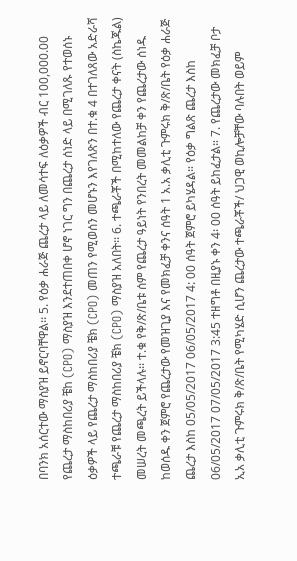በባንክ አሰርተው ማስያዝ ይኖርባቸዋል፡፡ 5. የዕቃ ሐራጅ ጨረታ ላይ ለመሳተፍ ለዕቃዎች ብር 100,000.00 የጨረታ ማስከበሪያ ቼከ (CPO) ማስያዝ እንደተጠበቀ ሆኖ ነገር ግን በጨረታ ሰነድ ላይ በሚገለጹ የተወሰኑ ዕቃዎች ላይ የጨረታ ማስከበሪያ ቼክ (CPO) መጠን የሚወሰን መሆኑን እየገለጽን በተ.ቁ 4 በተገለጸው አድራሻ ተጫራቹ የጨረታ ማስከበሪያ ቼክ (CPO) ማስያዝ አለበት፡፡ 6. ተጫራቾች በሚከተለው የጨረታ ቀናት (ስኬጁል) መሠረት መጫረት ይችላሉ፡፡ ተ.ቁ የቅ/ጽ/ቤቱ ሰም የጨረታ ዓይነት የንበረት መመልከቻ ቀን የጨረታው ሰነዱ ከወሰዱ ቀን ጀምሮ የጨረታው የመዝጊያ እና የመክፈቻ ቀንና ሰዓት 1 አ.አ ቃሊቲ ጉምሩክ ቅ/ጽ/ቤት የዕቃ ሐራጅ ጨረታ እስከ 05/05/2017 06/05/2017 4: 00 ሰዓት ጀምሮ ይካሄዳል። የዕቃ ግልጽ ጨረታ እስከ 06/05/2017 07/05/2017 3:45 ተዘግቶ በዚያኑ ቀን 4፡ 00 ሰዓት ይከፈታል። 7. የጨረታው መክፈቻ ቦታ ኢአ ቃሊቲ ጉምሩክ ቅ/ጽ/ቤት የሚካሄድ ሲሆን ጨረታው ተጫራቾች/ ህጋዊ ወኪሎቻቸው ባሉበት ወይም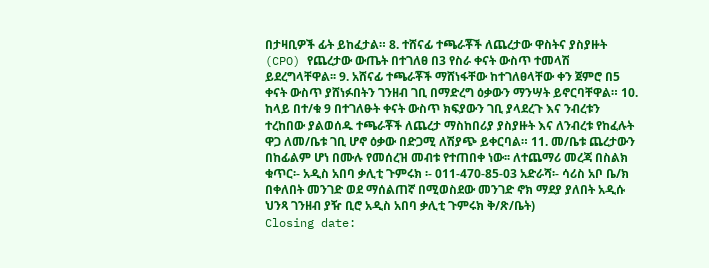በታዛቢዎች ፊት ይከፈታል። 8. ተሸናፊ ተጫራቾች ለጨረታው ዋስትና ያስያዙት (CPO) የጨረታው ውጤት በተገለፀ በ3 የስራ ቀናት ውስጥ ተመላሽ ይደረግላቸዋል፡፡ 9. አሸናፊ ተጫራቾች ማሸነፋቸው ከተገለፀላቸው ቀን ጀምሮ በ5 ቀናት ውስጥ ያሸነፉበትን ገንዘብ ገቢ በማድረግ ዕቃውን ማንሣት ይኖርባቸዋል። 10. ከላይ በተ/ቁ 9 በተገለፁት ቀናት ውስጥ ክፍያውን ገቢ ያላደረጉ እና ንብረቱን ተረከበው ያልወሰዱ ተጫራቾች ለጨረታ ማስከበሪያ ያስያዙት እና ለንብረቱ የከፈሉት ዋጋ ለመ/ቤቱ ገቢ ሆኖ ዕቃው በድጋሚ ለሽያጭ ይቀርባል። 11. መ/ቤቱ ጨረታውን በከፊልም ሆነ በሙሉ የመሰረዝ መብቱ የተጠበቀ ነው፡፡ ለተጨማሪ መረጃ በስልክ ቁጥር፡- አዲስ አበባ ቃሊቲ ጉምሩክ ፡- 011-470-85-03 አድራሻ፡- ሳሪስ አቦ ቤ/ክ በቀለበት መንገድ ወደ ማሰልጠኛ በሚወስደው መንገድ ኖክ ማደያ ያለበት አዲሱ ህንጻ ገንዘብ ያዥ ቢሮ አዲስ አበባ ቃሊቲ ጉምሩክ ቅ/ጽ/ቤት)
Closing date: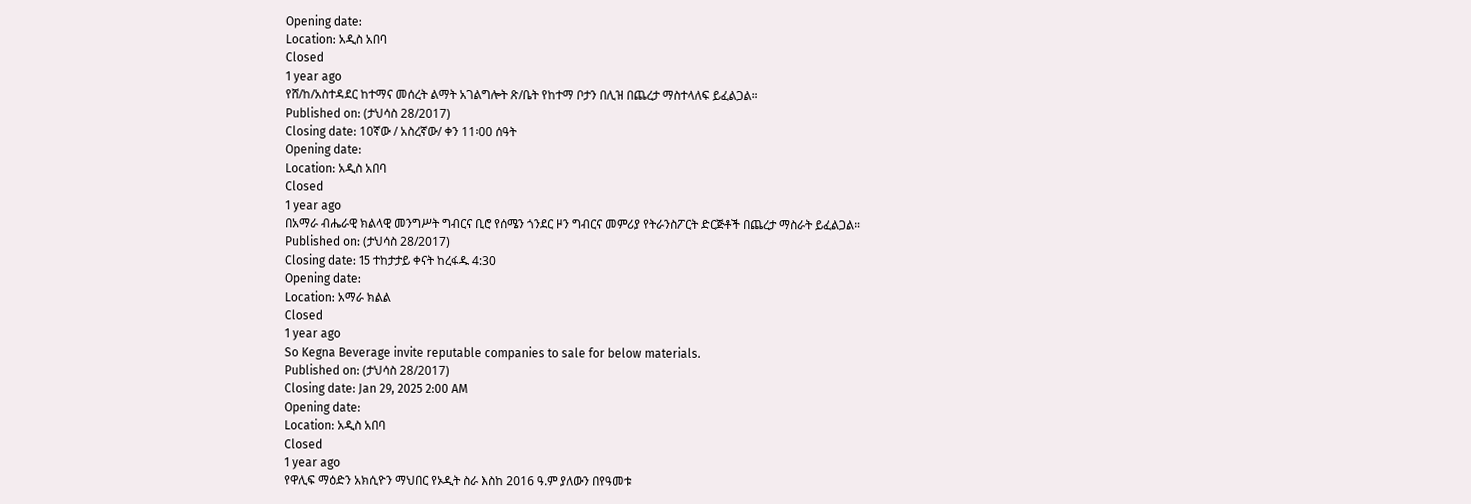Opening date:
Location: አዲስ አበባ
Closed
1 year ago
የሸ/ከ/አስተዳደር ከተማና መሰረት ልማት አገልግሎት ጽ/ቤት የከተማ ቦታን በሊዝ በጨረታ ማስተላለፍ ይፈልጋል።
Published on: (ታህሳስ 28/2017)
Closing date: 10ኛው / አስረኛው/ ቀን 11፡00 ሰዓት
Opening date:
Location: አዲስ አበባ
Closed
1 year ago
በአማራ ብሔራዊ ክልላዊ መንግሥት ግብርና ቢሮ የሰሜን ጎንደር ዞን ግብርና መምሪያ የትራንስፖርት ድርጅቶች በጨረታ ማስራት ይፈልጋል።
Published on: (ታህሳስ 28/2017)
Closing date: 15 ተከታታይ ቀናት ከረፋዱ 4:30
Opening date:
Location: አማራ ክልል
Closed
1 year ago
So Kegna Beverage invite reputable companies to sale for below materials.
Published on: (ታህሳስ 28/2017)
Closing date: Jan 29, 2025 2:00 AM
Opening date:
Location: አዲስ አበባ
Closed
1 year ago
የዋሊፍ ማዕድን አክሲዮን ማህበር የኦዲት ስራ እስከ 2016 ዓ.ም ያለውን በየዓመቱ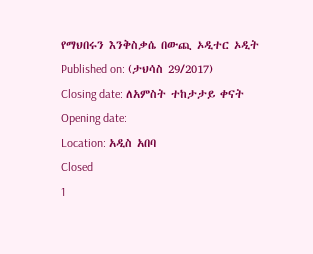የማህበሩን እንቅስቃሴ በውጪ ኦዲተር ኦዲት
Published on: (ታህሳስ 29/2017)
Closing date: ለአምስት ተከታታይ ቀናት
Opening date:
Location: አዲስ አበባ
Closed
1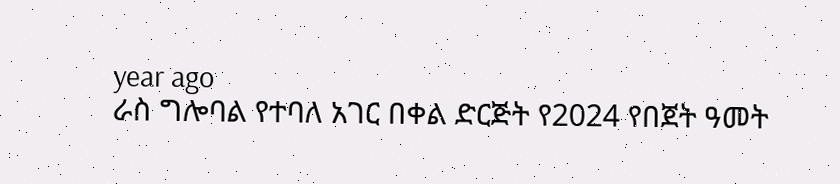year ago
ራስ ግሎባል የተባለ አገር በቀል ድርጅት የ2024 የበጀት ዓመት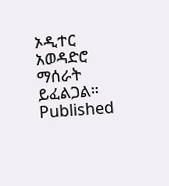ኦዲተር አወዳድሮ ማሰራት ይፈልጋል።
Published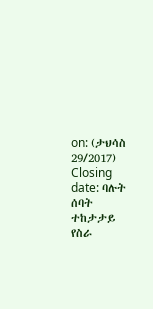on: (ታህሳስ 29/2017)
Closing date: ባሉት ሰባት ተከታታይ የስራ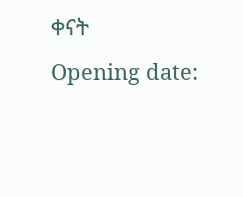ቀናት
Opening date: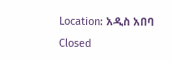Location: አዲስ አበባ
Closed